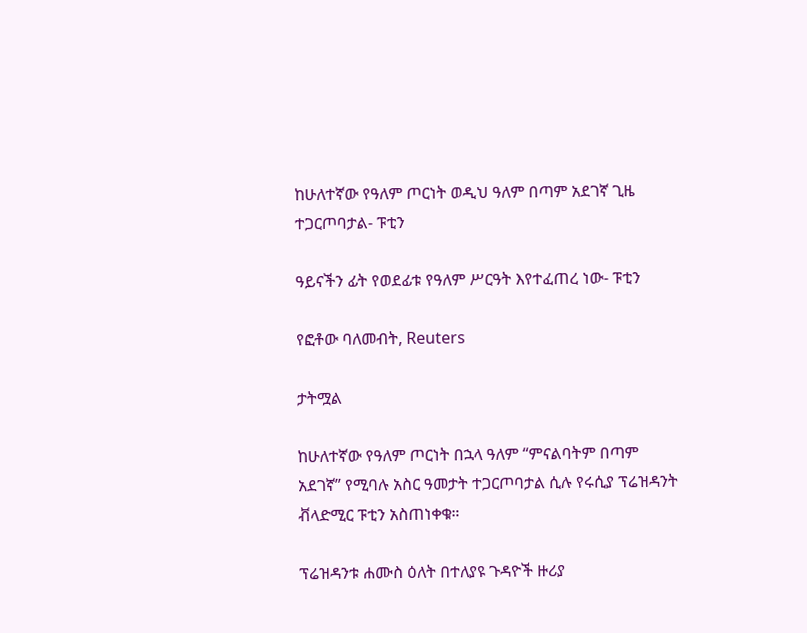ከሁለተኛው የዓለም ጦርነት ወዲህ ዓለም በጣም አደገኛ ጊዜ ተጋርጦባታል- ፑቲን

ዓይናችን ፊት የወደፊቱ የዓለም ሥርዓት እየተፈጠረ ነው- ፑቲን

የፎቶው ባለመብት, Reuters

ታትሟል

ከሁለተኛው የዓለም ጦርነት በኋላ ዓለም “ምናልባትም በጣም አደገኛ” የሚባሉ አስር ዓመታት ተጋርጦባታል ሲሉ የሩሲያ ፕሬዝዳንት ቭላድሚር ፑቲን አስጠነቀቁ።

ፕሬዝዳንቱ ሐሙስ ዕለት በተለያዩ ጉዳዮች ዙሪያ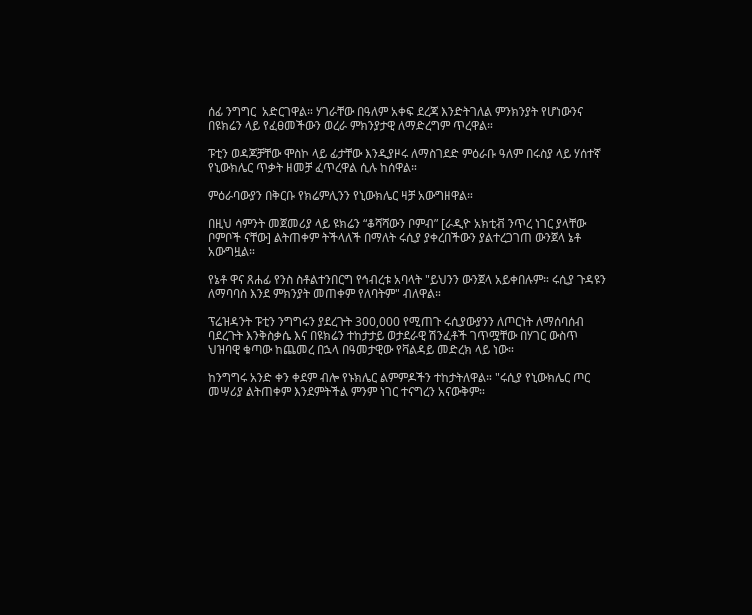ሰፊ ንግግር  አድርገዋል። ሃገራቸው በዓለም አቀፍ ደረጃ እንድትገለል ምንክንያት የሆነውንና በዩክሬን ላይ የፈፀመችውን ወረራ ምክንያታዊ ለማድረግም ጥረዋል።

ፑቲን ወዳጆቻቸው ሞስኮ ላይ ፊታቸው እንዲያዞሩ ለማስገደድ ምዕራቡ ዓለም በሩስያ ላይ ሃሰተኛ የኒውክሌር ጥቃት ዘመቻ ፈጥረዋል ሲሉ ከሰዋል።

ምዕራባውያን በቅርቡ የክሬምሊንን የኒውክሌር ዛቻ አውግዘዋል።

በዚህ ሳምንት መጀመሪያ ላይ ዩክሬን “ቆሻሻውን ቦምብ” [ራዲዮ አክቲቭ ንጥረ ነገር ያላቸው ቦምቦች ናቸው] ልትጠቀም ትችላለች በማለት ሩሲያ ያቀረበችውን ያልተረጋገጠ ውንጀላ ኔቶ አውግዟል።

የኔቶ ዋና ጸሐፊ የንስ ስቶልተንበርግ የኅብረቱ አባላት "ይህንን ውንጀላ አይቀበሉም። ሩሲያ ጉዳዩን ለማባባስ እንደ ምክንያት መጠቀም የለባትም" ብለዋል።

ፕሬዝዳንት ፑቲን ንግግሩን ያደረጉት 300,000 የሚጠጉ ሩሲያውያንን ለጦርነት ለማሰባሰብ ባደረጉት እንቅስቃሴ እና በዩክሬን ተከታታይ ወታደራዊ ሽንፈቶች ገጥሟቸው በሃገር ውስጥ ህዝባዊ ቁጣው ከጨመረ በኋላ በዓመታዊው የቫልዳይ መድረክ ላይ ነው።

ከንግግሩ አንድ ቀን ቀደም ብሎ የኑክሌር ልምምዶችን ተከታትለዋል። "ሩሲያ የኒውክሌር ጦር መሣሪያ ልትጠቀም እንደምትችል ምንም ነገር ተናግረን አናውቅም።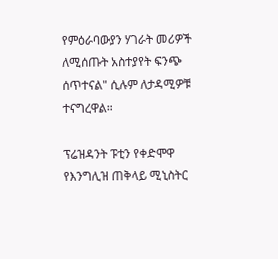የምዕራባውያን ሃገራት መሪዎች ለሚሰጡት አስተያየት ፍንጭ ሰጥተናል" ሲሉም ለታዳሚዎቹ ተናግረዋል።

ፕሬዝዳንት ፑቲን የቀድሞዋ የእንግሊዝ ጠቅላይ ሚኒስትር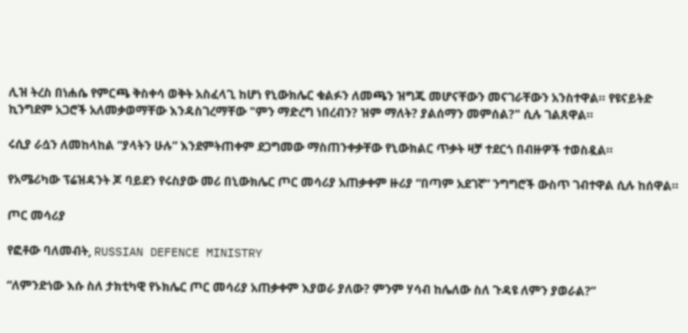ሊዝ ትረስ በነሐሴ የምርጫ ቅስቀሳ ወቅት አስፈላጊ ከሆነ የኒውክሌር ቁልፉን ለመጫን ዝግጁ መሆናቸውን መናገራቸውን አንስተዋል። የዩናይትድ ኪንግደም አጋሮች አለመቃወማቸው እንዳስገረማቸው "ምን ማድረግ ነበረብን? ዝም ማለት? ያልሰማን መምሰል?" ሲሉ ገልጸዋል።

ሩሲያ ራሷን ለመከላከል “ያላትን ሁሉ” እንደምትጠቀም ደጋግመው ማስጠንቀቃቸው የኒውክልር ጥቃት ዛቻ ተደርጎ በብዙዎች ተወስዷል።

የአሜሪካው ፕሬዝዳንት ጆ ባይደን የሩስያው መሪ በኒውክሌር ጦር መሳሪያ አጠቃቀም ዙሪያ “በጣም አደገኛ” ንግግሮች ውስጥ ገብተዋል ሲሉ ከሰዋል።

ጦር መሳሪያ

የፎቶው ባለመብት, RUSSIAN DEFENCE MINISTRY

“ለምንድነው እሱ ስለ ታክቲካዊ የኑክሌር ጦር መሳሪያ አጠቃቀም እያወራ ያለው? ምንም ሃሳብ ከሌለው ስለ ጉዳዩ ለምን ያወራል?”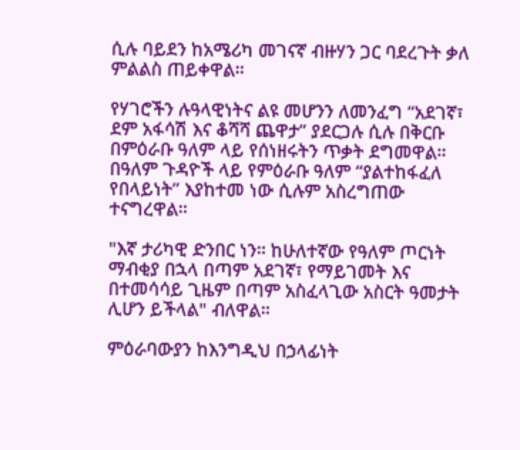ሲሉ ባይደን ከአሜሪካ መገናኛ ብዙሃን ጋር ባደረጉት ቃለ ምልልስ ጠይቀዋል።

የሃገሮችን ሉዓላዊነትና ልዩ መሆንን ለመንፈግ “አደገኛ፣ ደም አፋሳሽ እና ቆሻሻ ጨዋታ” ያደርጋሉ ሲሉ በቅርቡ በምዕራቡ ዓለም ላይ የሰነዘሩትን ጥቃት ደግመዋል። በዓለም ጉዳዮች ላይ የምዕራቡ ዓለም “ያልተከፋፈለ የበላይነት” እያከተመ ነው ሲሉም አስረግጠው ተናግረዋል።

"እኛ ታሪካዊ ድንበር ነን። ከሁለተኛው የዓለም ጦርነት ማብቂያ በኋላ በጣም አደገኛ፣ የማይገመት እና በተመሳሳይ ጊዜም በጣም አስፈላጊው አስርት ዓመታት ሊሆን ይችላል" ብለዋል።

ምዕራባውያን ከእንግዲህ በኃላፊነት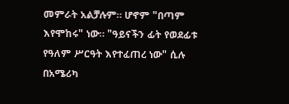መምራት አልቻሉም። ሆኖም "በጣም እየሞከሩ" ነው። "ዓይናችን ፊት የወደፊቱ የዓለም ሥርዓት እየተፈጠረ ነው" ሲሉ በአሜሪካ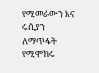የሚመራውን እና ሩሲያን ለማጥፋት የሚሞክሩ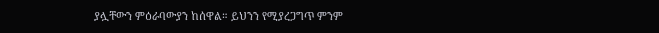ያሏቸውን ምዕራባውያን ከሰዋል። ይህንን የሚያረጋግጥ ምንም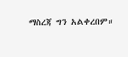ማስረጃ ግን አልቀረበም።